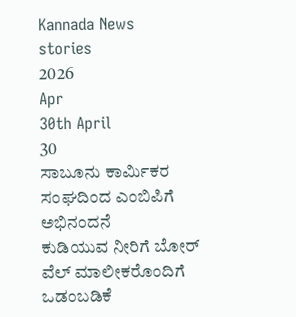Kannada News
stories
2026
Apr
30th April
30
ಸಾಬೂನು ಕಾರ್ಮಿಕರ ಸಂಘದಿಂದ ಎಂಬಿಪಿಗೆ ಅಭಿನಂದನೆ
ಕುಡಿಯುವ ನೀರಿಗೆ ಬೋರ್ ವೆಲ್ ಮಾಲೀಕರೊಂದಿಗೆ ಒಡಂಬಡಿಕೆ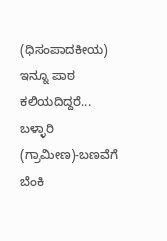(ಧಿಸಂಪಾದಕೀಯ) ಇನ್ನೂ ಪಾಠ ಕಲಿಯದಿದ್ದರೆ...
ಬಳ್ಳಾರಿ (ಗ್ರಾಮೀಣ)-ಬಣವೆಗೆ ಬೆಂಕಿ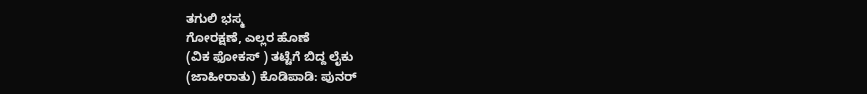ತಗುಲಿ ಭಸ್ಮ
ಗೋರಕ್ಷಣೆ, ಎಲ್ಲರ ಹೊಣೆ
(ವಿಕ ಫೋಕಸ್ ) ತಟ್ಟೆಗೆ ಬಿದ್ದ ಲೈಕು
(ಜಾಹೀರಾತು) ಕೊಡಿಪಾಡಿ: ಪುನರ್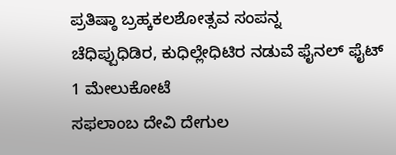ಪ್ರತಿಷ್ಠಾ ಬ್ರಹ್ಕಕಲಶೋತ್ಸವ ಸಂಪನ್ನ
ಚೆಧಿಪ್ಪುಧಿಡಿರ, ಕುಧಿಲ್ಲೇಧಿಟಿರ ನಡುವೆ ಫೈನಲ್ ಫೈಟ್
1 ಮೇಲುಕೋಟೆ
ಸಫಲಾಂಬ ದೇವಿ ದೇಗುಲ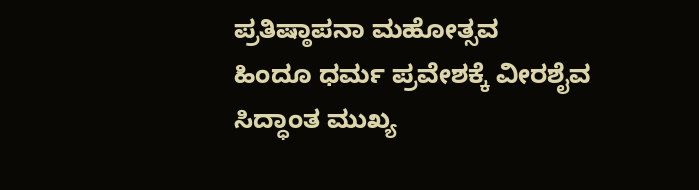ಪ್ರತಿಷ್ಠಾಪನಾ ಮಹೋತ್ಸವ
ಹಿಂದೂ ಧರ್ಮ ಪ್ರವೇಶಕ್ಕೆ ವೀರಶೈವ ಸಿದ್ಧಾಂತ ಮುಖ್ಯ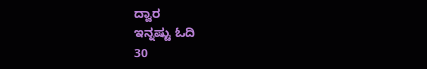ದ್ವಾರ
ಇನ್ನಷ್ಟು ಓದಿ
30